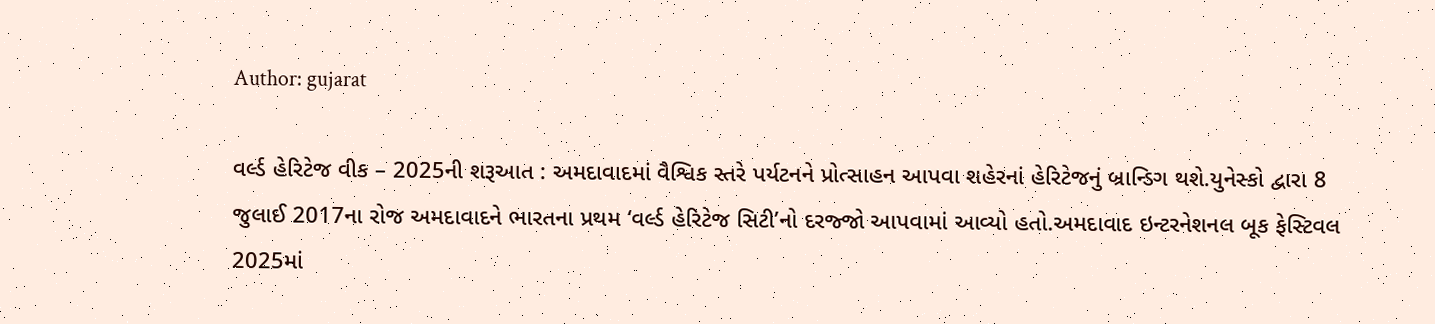Author: gujarat

વર્લ્ડ હેરિટેજ વીક – 2025ની શરૂઆત : અમદાવાદમાં વૈશ્વિક સ્તરે પર્યટનને પ્રોત્સાહન આપવા શહેરનાં હેરિટેજનું બ્રાન્ડિગ થશે.યુનેસ્કો દ્વારા 8 જુલાઈ 2017ના રોજ અમદાવાદને ભારતના પ્રથમ ‘વર્લ્ડ હેરિટેજ સિટી’નો દરજ્જો આપવામાં આવ્યો હતો.અમદાવાદ ઇન્ટરનેશનલ બૂક ફેસ્ટિવલ 2025માં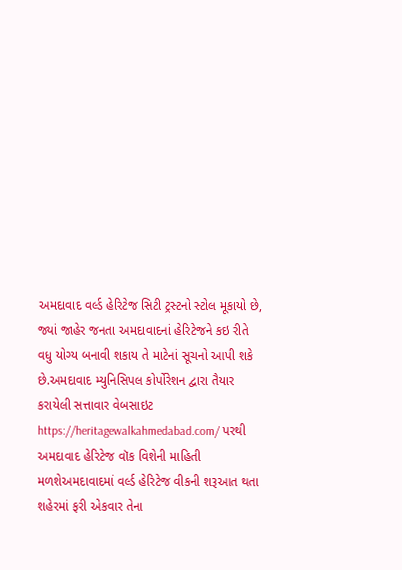અમદાવાદ વર્લ્ડ હેરિટેજ સિટી ટ્રસ્ટનો સ્ટોલ મૂકાયો છે, જ્યાં જાહેર જનતા અમદાવાદનાં હેરિટેજને કઇ રીતે વધુ યોગ્ય બનાવી શકાય તે માટેનાં સૂચનો આપી શકે છે.અમદાવાદ મ્યુનિસિપલ કોર્પોરેશન દ્વારા તૈયાર કરાયેલી સત્તાવાર વેબસાઇટ https://heritagewalkahmedabad.com/ પરથી અમદાવાદ હેરિટેજ વૉક વિશેની માહિતી મળશેઅમદાવાદમાં વર્લ્ડ હેરિટેજ વીકની શરૂઆત થતા શહેરમાં ફરી એકવાર તેના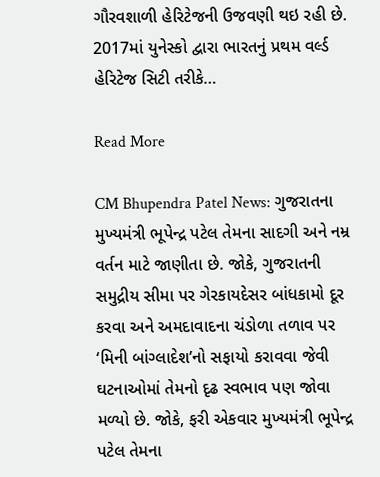ગૌરવશાળી હેરિટેજની ઉજવણી થઇ રહી છે. 2017માં યુનેસ્કો દ્વારા ભારતનું પ્રથમ વર્લ્ડ હેરિટેજ સિટી તરીકે…

Read More

CM Bhupendra Patel News: ગુજરાતના મુખ્યમંત્રી ભૂપેન્દ્ર પટેલ તેમના સાદગી અને નમ્ર વર્તન માટે જાણીતા છે. જોકે, ગુજરાતની સમુદ્રીય સીમા પર ગેરકાયદેસર બાંધકામો દૂર કરવા અને અમદાવાદના ચંડોળા તળાવ પર ‘મિની બાંગ્લાદેશ’નો સફાયો કરાવવા જેવી ઘટનાઓમાં તેમનો દૃઢ સ્વભાવ પણ જોવા મળ્યો છે. જોકે, ફરી એકવાર મુખ્યમંત્રી ભૂપેન્દ્ર પટેલ તેમના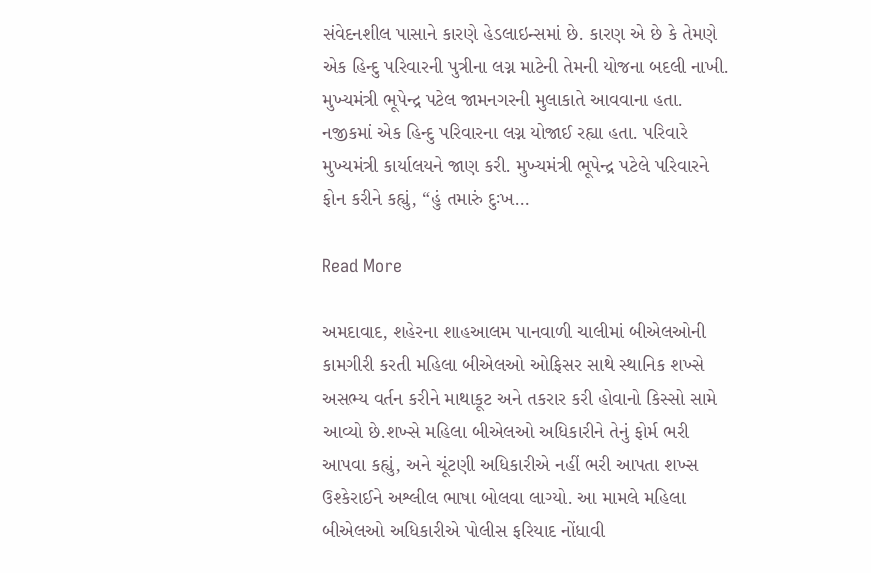સંવેદનશીલ પાસાને કારણે હેડલાઇન્સમાં છે. કારણ એ છે કે તેમણે એક હિન્દુ પરિવારની પુત્રીના લગ્ન માટેની તેમની યોજના બદલી નાખી. મુખ્યમંત્રી ભૂપેન્દ્ર પટેલ જામનગરની મુલાકાતે આવવાના હતા. નજીકમાં એક હિન્દુ પરિવારના લગ્ન યોજાઈ રહ્યા હતા. પરિવારે મુખ્યમંત્રી કાર્યાલયને જાણ કરી. મુખ્યમંત્રી ભૂપેન્દ્ર પટેલે પરિવારને ફોન કરીને કહ્યું, “હું તમારું દુઃખ…

Read More

અમદાવાદ, શહેરના શાહઆલમ પાનવાળી ચાલીમાં બીએલઓની કામગીરી કરતી મહિલા બીએલઓ ઓફિસર સાથે સ્થાનિક શખ્સે અસભ્ય વર્તન કરીને માથાકૂટ અને તકરાર કરી હોવાનો કિસ્સો સામે આવ્યો છે.શખ્સે મહિલા બીએલઓ અધિકારીને તેનું ફોર્મ ભરી આપવા કહ્યું, અને ચૂંટણી અધિકારીએ નહીં ભરી આપતા શખ્સ ઉશ્કેરાઈને અશ્લીલ ભાષા બોલવા લાગ્યો. આ મામલે મહિલા બીએલઓ અધિકારીએ પોલીસ ફરિયાદ નોંધાવી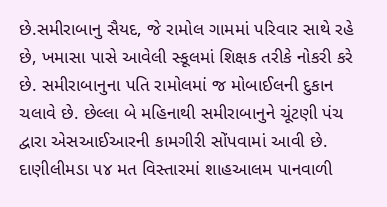છે.સમીરાબાનુ સૈયદ, જે રામોલ ગામમાં પરિવાર સાથે રહે છે, ખમાસા પાસે આવેલી સ્કૂલમાં શિક્ષક તરીકે નોકરી કરે છે. સમીરાબાનુના પતિ રામોલમાં જ મોબાઈલની દુકાન ચલાવે છે. છેલ્લા બે મહિનાથી સમીરાબાનુને ચૂંટણી પંચ દ્વારા એસઆઈઆરની કામગીરી સોંપવામાં આવી છે. દાણીલીમડા ૫૪ મત વિસ્તારમાં શાહઆલમ પાનવાળી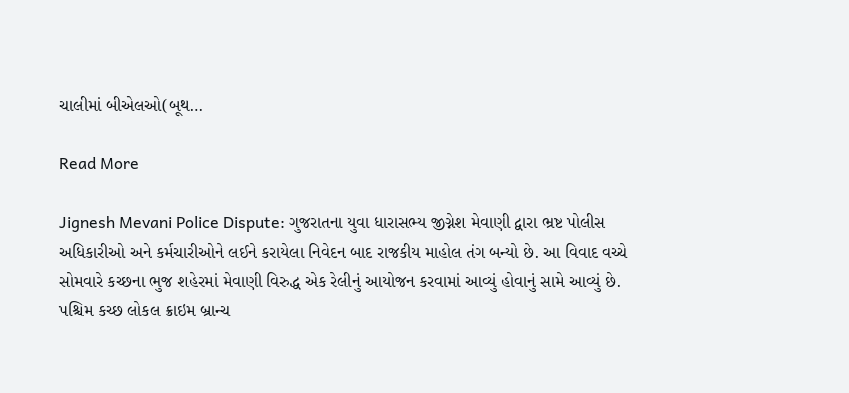ચાલીમાં બીએલઓ(બૂથ…

Read More

Jignesh Mevani Police Dispute: ગુજરાતના યુવા ધારાસભ્ય જીગ્નેશ મેવાણી દ્વારા ભ્રષ્ટ પોલીસ અધિકારીઓ અને કર્મચારીઓને લઈને કરાયેલા નિવેદન બાદ રાજકીય માહોલ તંગ બન્યો છે. આ વિવાદ વચ્ચે સોમવારે કચ્છના ભુજ શહેરમાં મેવાણી વિરુદ્ધ એક રેલીનું આયોજન કરવામાં આવ્યું હોવાનું સામે આવ્યું છે. પશ્ચિમ કચ્છ લોકલ ક્રાઇમ બ્રાન્ચ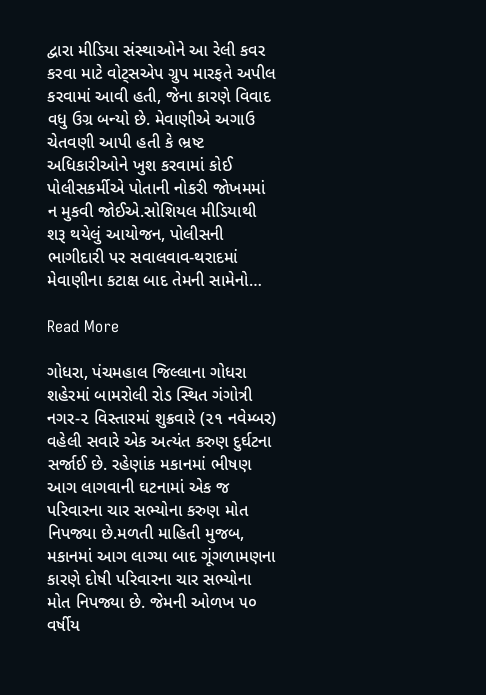દ્વારા મીડિયા સંસ્થાઓને આ રેલી કવર કરવા માટે વોટ્સએપ ગ્રુપ મારફતે અપીલ કરવામાં આવી હતી, જેના કારણે વિવાદ વધુ ઉગ્ર બન્યો છે. મેવાણીએ અગાઉ ચેતવણી આપી હતી કે ભ્રષ્ટ અધિકારીઓને ખુશ કરવામાં કોઈ પોલીસકર્મીએ પોતાની નોકરી જોખમમાં ન મુકવી જોઈએ.સોશિયલ મીડિયાથી શરૂ થયેલું આયોજન, પોલીસની ભાગીદારી પર સવાલવાવ-થરાદમાં મેવાણીના કટાક્ષ બાદ તેમની સામેનો…

Read More

ગોધરા, પંચમહાલ જિલ્લાના ગોધરા શહેરમાં બામરોલી રોડ સ્થિત ગંગોત્રી નગર-૨ વિસ્તારમાં શુક્રવારે (૨૧ નવેમ્બર) વહેલી સવારે એક અત્યંત કરુણ દુર્ઘટના સર્જાઈ છે. રહેણાંક મકાનમાં ભીષણ આગ લાગવાની ઘટનામાં એક જ પરિવારના ચાર સભ્યોના કરુણ મોત નિપજ્યા છે.મળતી માહિતી મુજબ, મકાનમાં આગ લાગ્યા બાદ ગૂંગળામણના કારણે દોષી પરિવારના ચાર સભ્યોના મોત નિપજ્યા છે. જેમની ઓળખ ૫૦ વર્ષીય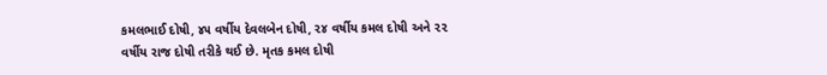કમલભાઈ દોષી, ૪૫ વર્ષીય દેવલબેન દોષી, ૨૪ વર્ષીય કમલ દોષી અને ૨૨ વર્ષીય રાજ દોષી તરીકે થઈ છે. મૃતક કમલ દોષી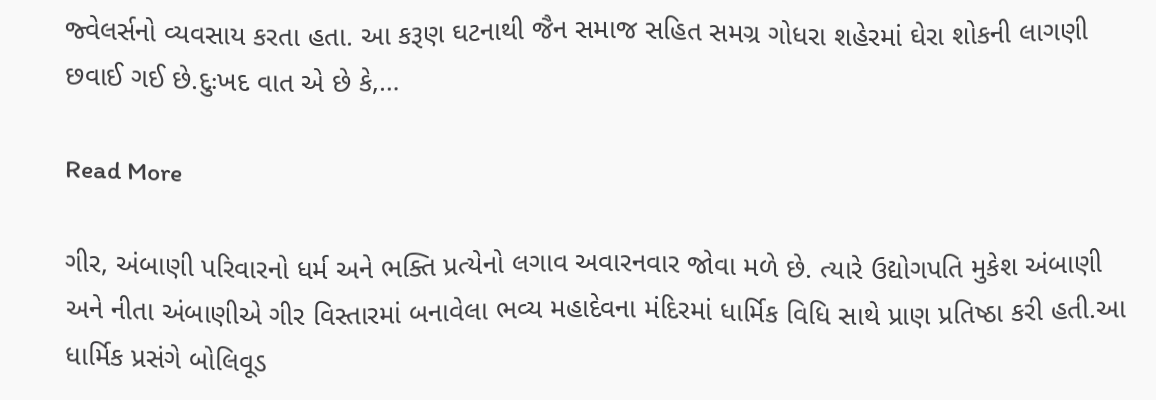જ્વેલર્સનો વ્યવસાય કરતા હતા. આ કરૂણ ઘટનાથી જૈન સમાજ સહિત સમગ્ર ગોધરા શહેરમાં ઘેરા શોકની લાગણી છવાઈ ગઈ છે.દુઃખદ વાત એ છે કે,…

Read More

ગીર, અંબાણી પરિવારનો ધર્મ અને ભક્તિ પ્રત્યેનો લગાવ અવારનવાર જોવા મળે છે. ત્યારે ઉદ્યોગપતિ મુકેશ અંબાણી અને નીતા અંબાણીએ ગીર વિસ્તારમાં બનાવેલા ભવ્ય મહાદેવના મંદિરમાં ધાર્મિક વિધિ સાથે પ્રાણ પ્રતિષ્ઠા કરી હતી.આ ધાર્મિક પ્રસંગે બોલિવૂડ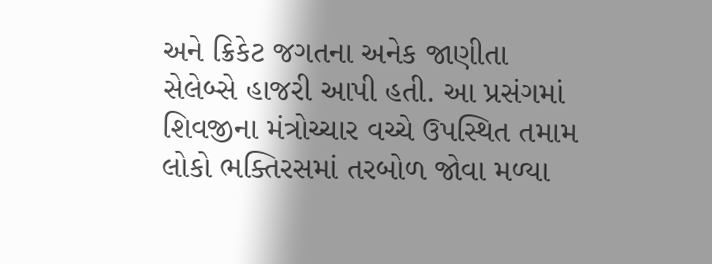અને ક્રિકેટ જગતના અનેક જાણીતા સેલેબ્સે હાજરી આપી હતી. આ પ્રસંગમાં શિવજીના મંત્રોચ્ચાર વચ્ચે ઉપસ્થિત તમામ લોકો ભક્તિરસમાં તરબોળ જોવા મળ્યા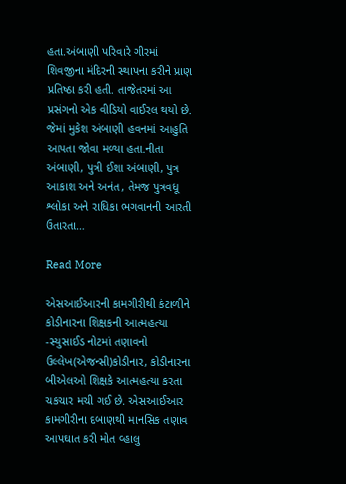હતા.અંબાણી પરિવારે ગીરમાં શિવજીના મંદિરની સ્થાપના કરીને પ્રાણ પ્રતિષ્ઠા કરી હતી. તાજેતરમાં આ પ્રસંગનો એક વીડિયો વાઈરલ થયો છે. જેમાં મુકેશ અંબાણી હવનમાં આહુતિ આપતા જોવા મળ્યા હતા.નીતા અંબાણી, પુત્રી ઈશા અંબાણી, પુત્ર આકાશ અને અનંત, તેમજ પુત્રવધૂ શ્લોકા અને રાધિકા ભગવાનની આરતી ઉતારતા…

Read More

એસઆઈઆરની કામગીરીથી કંટાળીને કોડીનારના શિક્ષકની આત્મહત્યા -સ્યુસાઈડ નોટમાં તણાવનો ઉલ્લેખ(એજન્સી)કોડીનાર, કોડીનારના બીએલઓ શિક્ષકે આત્મહત્યા કરતા ચકચાર મચી ગઈ છે. એસઆઈઆર કામગીરીના દબાણથી માનસિક તણાવ આપઘાત કરી મોત વ્હાલુ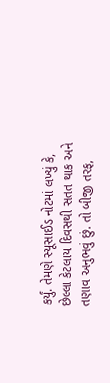કર્યું. તેમણે સ્યૂસાઈડ નોટમાં લખ્યું કે, છેલ્લા કેટલાય દિવસથી સતત થાક અને તણાવ અનુભવું છું. તો બીજી તરફ,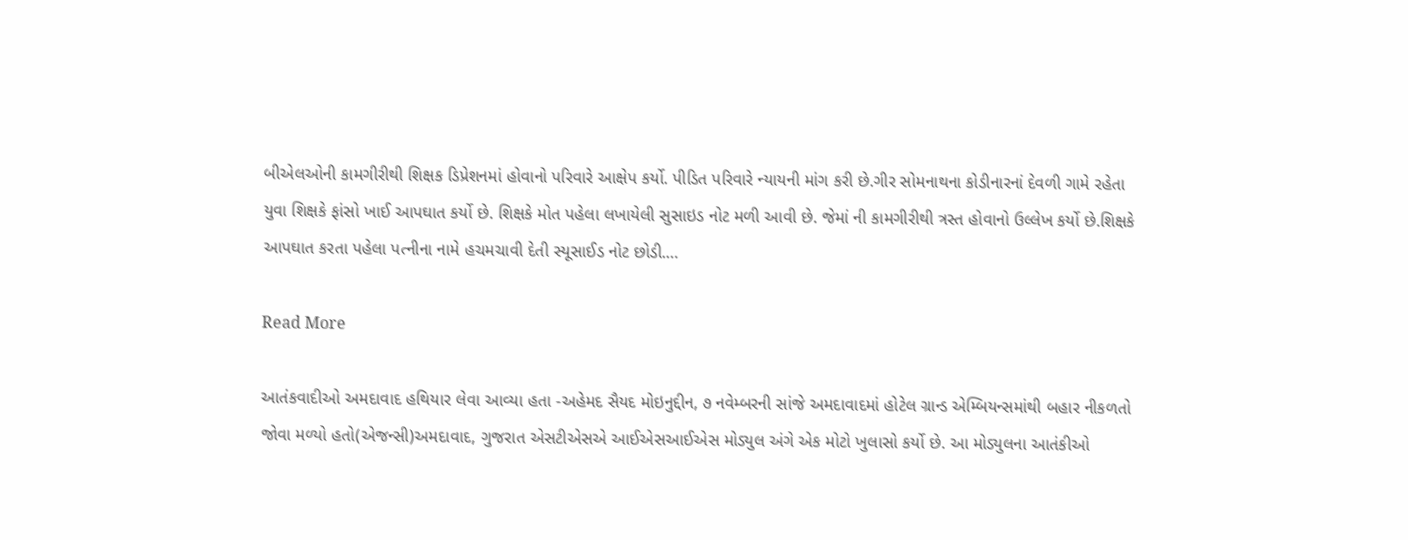બીએલઓની કામગીરીથી શિક્ષક ડિપ્રેશનમાં હોવાનો પરિવારે આક્ષેપ કર્યો. પીડિત પરિવારે ન્યાયની માંગ કરી છે.ગીર સોમનાથના કોડીનારનાં દેવળી ગામે રહેતા યુવા શિક્ષકે ફાંસો ખાઈ આપઘાત કર્યો છે. શિક્ષકે મોત પહેલા લખાયેલી સુસાઇડ નોટ મળી આવી છે. જેમાં ની કામગીરીથી ત્રસ્ત હોવાનો ઉલ્લેખ કર્યો છે.શિક્ષકે આપઘાત કરતા પહેલા પત્નીના નામે હચમચાવી દેતી સ્યૂસાઈડ નોટ છોડી.…

Read More

આતંકવાદીઓ અમદાવાદ હથિયાર લેવા આવ્યા હતા -અહેમદ સૈયદ મોઇનુદ્દીન, ૭ નવેમ્બરની સાંજે અમદાવાદમાં હોટેલ ગ્રાન્ડ એમ્બિયન્સમાંથી બહાર નીકળતો જોવા મળ્યો હતો(એજન્સી)અમદાવાદ, ગુજરાત એસટીએસએ આઈએસઆઈએસ મોડ્યુલ અંગે એક મોટો ખુલાસો કર્યો છે. આ મોડ્યુલના આતંકીઓ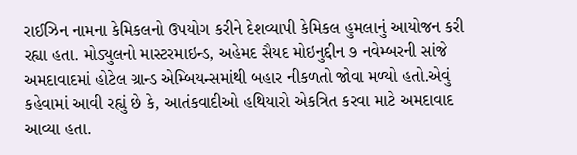રાઈઝિન નામના કેમિકલનો ઉપયોગ કરીને દેશવ્યાપી કેમિકલ હુમલાનું આયોજન કરી રહ્યા હતા. મોડ્યુલનો માસ્ટરમાઇન્ડ, અહેમદ સૈયદ મોઇનુદ્દીન ૭ નવેમ્બરની સાંજે અમદાવાદમાં હોટેલ ગ્રાન્ડ એમ્બિયન્સમાંથી બહાર નીકળતો જોવા મળ્યો હતો.એવું કહેવામાં આવી રહ્યું છે કે, આતંકવાદીઓ હથિયારો એકત્રિત કરવા માટે અમદાવાદ આવ્યા હતા.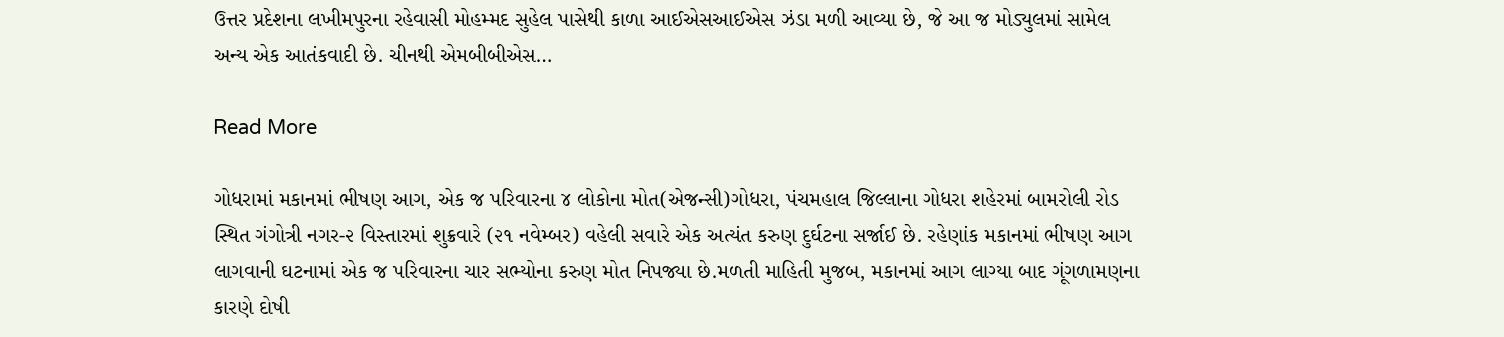ઉત્તર પ્રદેશના લખીમપુરના રહેવાસી મોહમ્મદ સુહેલ પાસેથી કાળા આઈએસઆઈએસ ઝંડા મળી આવ્યા છે, જે આ જ મોડ્યુલમાં સામેલ અન્ય એક આતંકવાદી છે. ચીનથી એમબીબીએસ…

Read More

ગોધરામાં મકાનમાં ભીષણ આગ, એક જ પરિવારના ૪ લોકોના મોત(એજન્સી)ગોધરા, પંચમહાલ જિલ્લાના ગોધરા શહેરમાં બામરોલી રોડ સ્થિત ગંગોત્રી નગર-૨ વિસ્તારમાં શુક્રવારે (૨૧ નવેમ્બર) વહેલી સવારે એક અત્યંત કરુણ દુર્ઘટના સર્જાઈ છે. રહેણાંક મકાનમાં ભીષણ આગ લાગવાની ઘટનામાં એક જ પરિવારના ચાર સભ્યોના કરુણ મોત નિપજ્યા છે.મળતી માહિતી મુજબ, મકાનમાં આગ લાગ્યા બાદ ગૂંગળામણના કારણે દોષી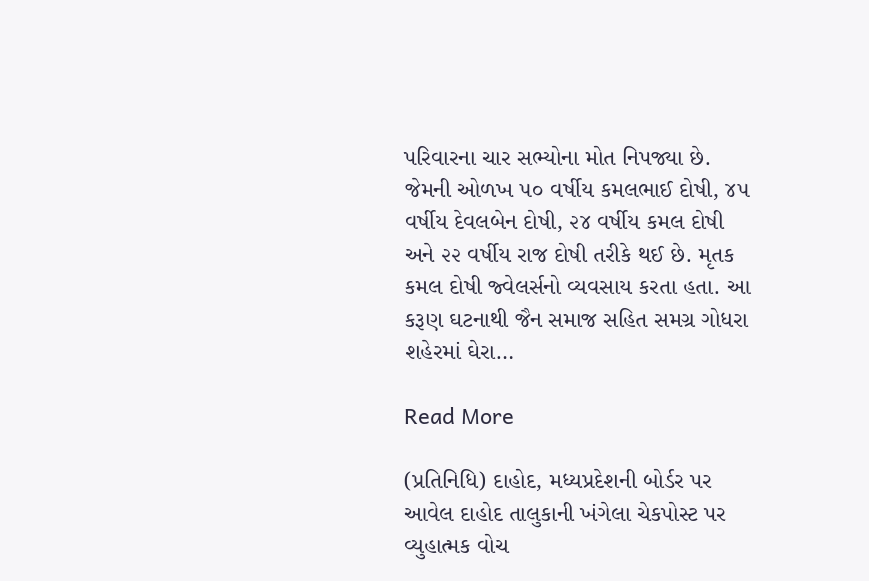પરિવારના ચાર સભ્યોના મોત નિપજ્યા છે. જેમની ઓળખ ૫૦ વર્ષીય કમલભાઈ દોષી, ૪૫ વર્ષીય દેવલબેન દોષી, ૨૪ વર્ષીય કમલ દોષી અને ૨૨ વર્ષીય રાજ દોષી તરીકે થઈ છે. મૃતક કમલ દોષી જ્વેલર્સનો વ્યવસાય કરતા હતા. આ કરૂણ ઘટનાથી જૈન સમાજ સહિત સમગ્ર ગોધરા શહેરમાં ઘેરા…

Read More

(પ્રતિનિધિ) દાહોદ, મધ્યપ્રદેશની બોર્ડર પર આવેલ દાહોદ તાલુકાની ખંગેલા ચેકપોસ્ટ પર વ્યુહાત્મક વોચ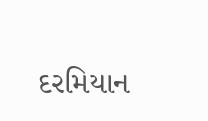દરમિયાન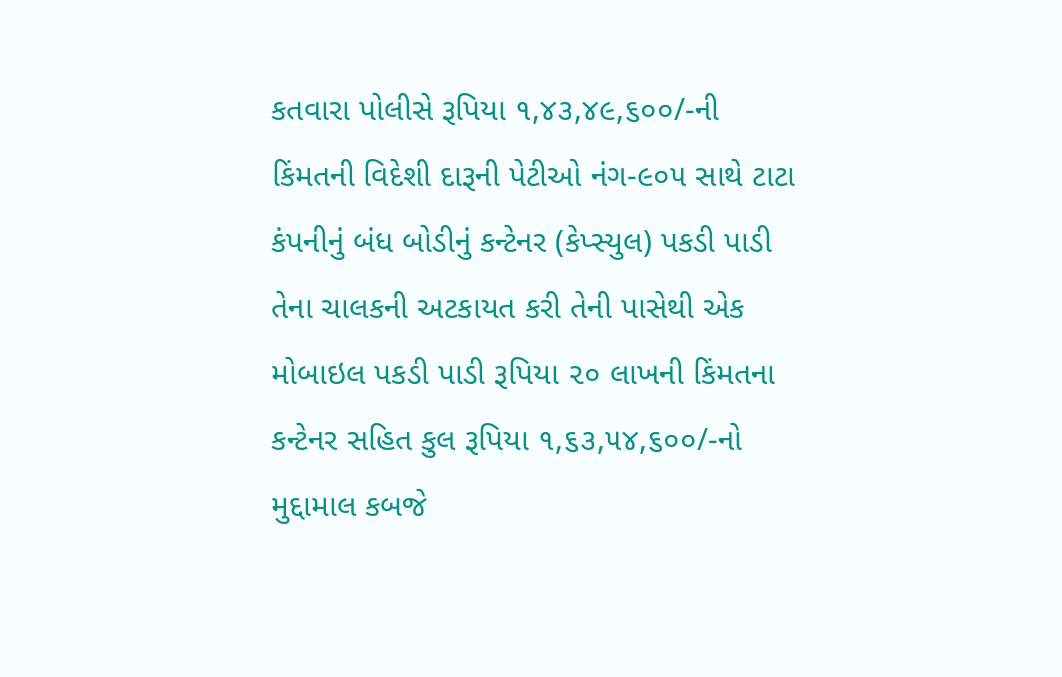કતવારા પોલીસે રૂપિયા ૧,૪૩,૪૯,૬૦૦/-ની કિંમતની વિદેશી દારૂની પેટીઓ નંગ-૯૦૫ સાથે ટાટા કંપનીનું બંધ બોડીનું કન્ટેનર (કેપ્સ્યુલ) પકડી પાડી તેના ચાલકની અટકાયત કરી તેની પાસેથી એક મોબાઇલ પકડી પાડી રૂપિયા ૨૦ લાખની કિંમતના કન્ટેનર સહિત કુલ રૂપિયા ૧,૬૩,૫૪,૬૦૦/-નો મુદ્દામાલ કબજે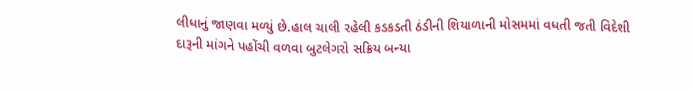લીધાનું જાણવા મળ્યું છે.હાલ ચાલી રહેલી કડકડતી ઠંડીની શિયાળાની મોસમમાં વધતી જતી વિદેશી દારૂની માંગને પહોંચી વળવા બુટલેગરો સક્રિય બન્યા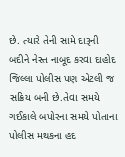છે. ત્યારે તેની સામે દારૂની બદીને નેસ્ત નાબૂદ કરવા દાહોદ જિલ્લા પોલીસ પણ એટલી જ સક્રિય બની છે.તેવા સમયે ગઈકાલે બપોરના સમયે પોતાના પોલીસ મથકના હદ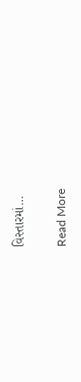વિસ્તારમાં…

Read More